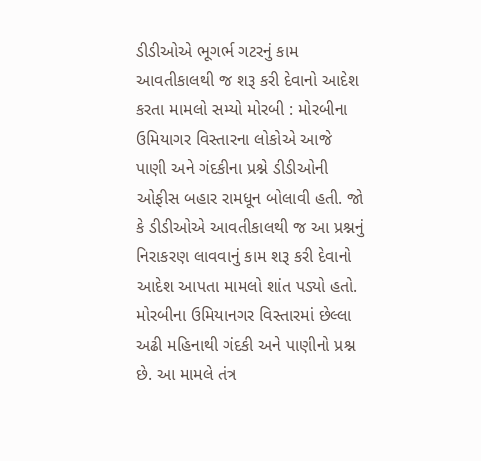ડીડીઓએ ભૂગર્ભ ગટરનું કામ આવતીકાલથી જ શરૂ કરી દેવાનો આદેશ કરતા મામલો સમ્યો મોરબી : મોરબીના ઉમિયાગર વિસ્તારના લોકોએ આજે પાણી અને ગંદકીના પ્રશ્ને ડીડીઓની ઓફીસ બહાર રામધૂન બોલાવી હતી. જો કે ડીડીઓએ આવતીકાલથી જ આ પ્રશ્નનું નિરાકરણ લાવવાનું કામ શરૂ કરી દેવાનો આદેશ આપતા મામલો શાંત પડ્યો હતો. મોરબીના ઉમિયાનગર વિસ્તારમાં છેલ્લા અઢી મહિનાથી ગંદકી અને પાણીનો પ્રશ્ન છે. આ મામલે તંત્ર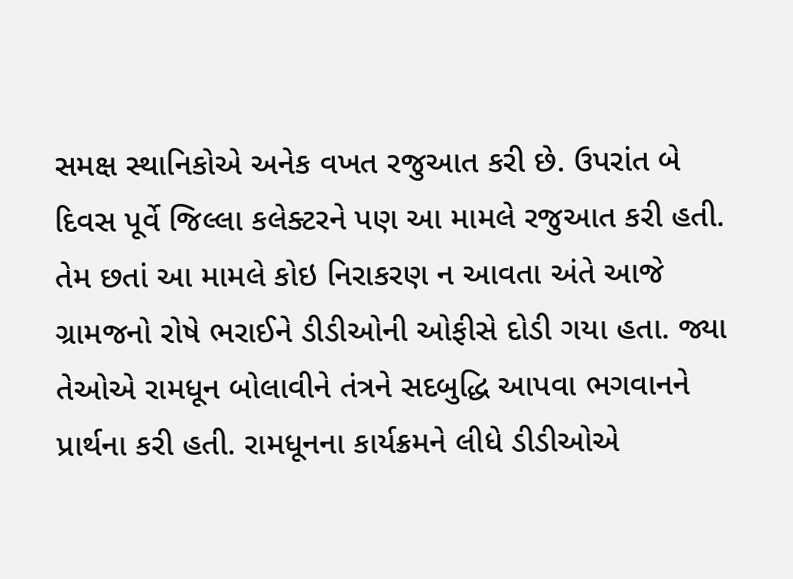સમક્ષ સ્થાનિકોએ અનેક વખત રજુઆત કરી છે. ઉપરાંત બે દિવસ પૂર્વે જિલ્લા કલેક્ટરને પણ આ મામલે રજુઆત કરી હતી. તેમ છતાં આ મામલે કોઇ નિરાકરણ ન આવતા અંતે આજે ગ્રામજનો રોષે ભરાઈને ડીડીઓની ઓફીસે દોડી ગયા હતા. જ્યા તેઓએ રામધૂન બોલાવીને તંત્રને સદબુદ્ધિ આપવા ભગવાનને પ્રાર્થના કરી હતી. રામધૂનના કાર્યક્રમને લીધે ડીડીઓએ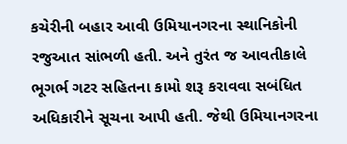કચેરીની બહાર આવી ઉમિયાનગરના સ્થાનિકોની રજુઆત સાંભળી હતી. અને તુરંત જ આવતીકાલે ભૂગર્ભ ગટર સહિતના કામો શરૂ કરાવવા સબંધિત અધિકારીને સૂચના આપી હતી. જેથી ઉમિયાનગરના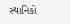સ્થાનિકો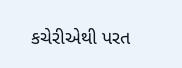કચેરીએથી પરત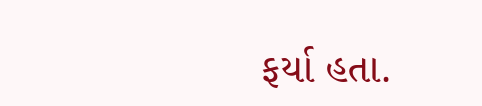ફર્યા હતા.